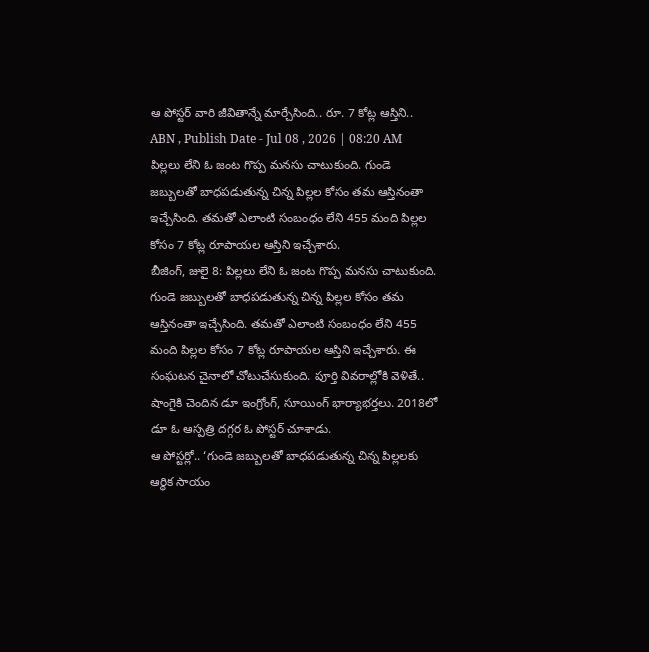ఆ పోస్టర్ వారి జీవితాన్నే మార్చేసింది.. రూ. 7 కోట్ల ఆస్తిని..
ABN , Publish Date - Jul 08 , 2026 | 08:20 AM
పిల్లలు లేని ఓ జంట గొప్ప మనసు చాటుకుంది. గుండె జబ్బులతో బాధపడుతున్న చిన్న పిల్లల కోసం తమ ఆస్తినంతా ఇచ్చేసింది. తమతో ఎలాంటి సంబంధం లేని 455 మంది పిల్లల కోసం 7 కోట్ల రూపాయల ఆస్తిని ఇచ్చేశారు.
బీజింగ్, జులై 8: పిల్లలు లేని ఓ జంట గొప్ప మనసు చాటుకుంది. గుండె జబ్బులతో బాధపడుతున్న చిన్న పిల్లల కోసం తమ ఆస్తినంతా ఇచ్చేసింది. తమతో ఎలాంటి సంబంధం లేని 455 మంది పిల్లల కోసం 7 కోట్ల రూపాయల ఆస్తిని ఇచ్చేశారు. ఈ సంఘటన చైనాలో చోటుచేసుకుంది. పూర్తి వివరాల్లోకి వెళితే.. షాంగైకి చెందిన డూ ఇంగ్రోంగ్, సూయింగ్ భార్యాభర్తలు. 2018లో డూ ఓ ఆస్పత్రి దగ్గర ఓ పోస్టర్ చూశాడు.
ఆ పోస్టర్లో.. ‘గుండె జబ్బులతో బాధపడుతున్న చిన్న పిల్లలకు ఆర్థిక సాయం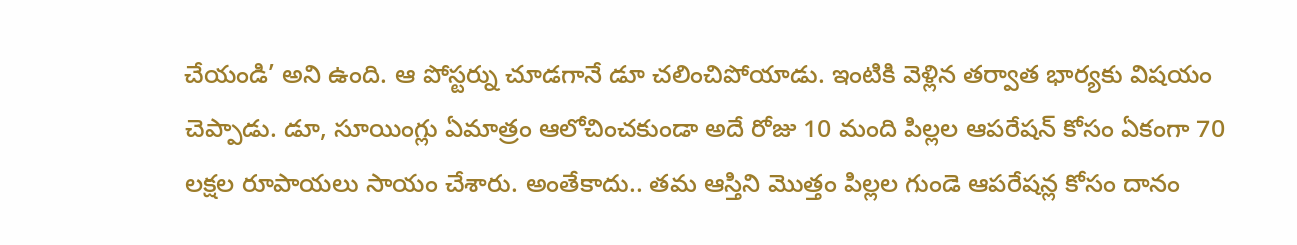చేయండి’ అని ఉంది. ఆ పోస్టర్ను చూడగానే డూ చలించిపోయాడు. ఇంటికి వెళ్లిన తర్వాత భార్యకు విషయం చెప్పాడు. డూ, సూయింగ్లు ఏమాత్రం ఆలోచించకుండా అదే రోజు 10 మంది పిల్లల ఆపరేషన్ కోసం ఏకంగా 70 లక్షల రూపాయలు సాయం చేశారు. అంతేకాదు.. తమ ఆస్తిని మొత్తం పిల్లల గుండె ఆపరేషన్ల కోసం దానం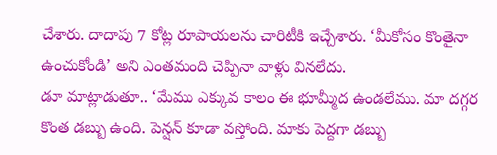చేశారు. దాదాపు 7 కోట్ల రూపాయలను చారిటీకి ఇచ్చేశారు. ‘మీకోసం కొంతైనా ఉంచుకోండి’ అని ఎంతమంది చెప్పినా వాళ్లు వినలేదు.
డూ మాట్లాడుతూ.. ‘మేము ఎక్కువ కాలం ఈ భూమ్మీద ఉండలేము. మా దగ్గర కొంత డబ్బు ఉంది. పెన్షన్ కూడా వస్తోంది. మాకు పెద్దగా డబ్బు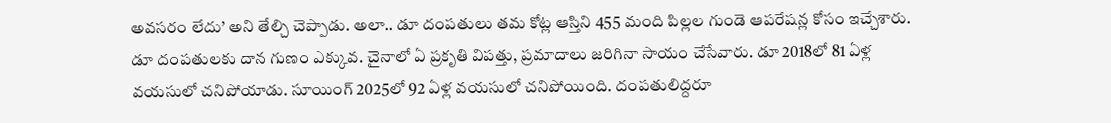అవసరం లేదు’ అని తేల్చి చెప్పాడు. అలా.. డూ దంపతులు తమ కోట్ల ఆస్తిని 455 మంది పిల్లల గుండె ఆపరేషన్ల కోసం ఇచ్చేశారు. డూ దంపతులకు దాన గుణం ఎక్కువ. చైనాలో ఏ ప్రకృతి విపత్తు, ప్రమాదాలు జరిగినా సాయం చేసేవారు. డూ 2018లో 81 ఏళ్ల వయసులో చనిపోయాడు. సూయింగ్ 2025లో 92 ఏళ్ల వయసులో చనిపోయింది. దంపతులిద్దరూ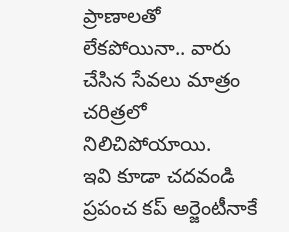ప్రాణాలతో లేకపోయినా.. వారు చేసిన సేవలు మాత్రం చరిత్రలో నిలిచిపోయాయి.
ఇవి కూడా చదవండి
ప్రపంచ కప్ అర్జెంటీనాకే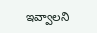ఇవ్వాలని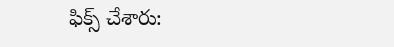ఫిక్స్ చేశారు: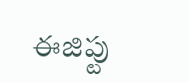ఈజిప్టు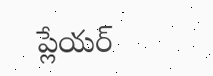ప్లేయర్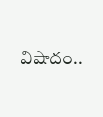విషాదం..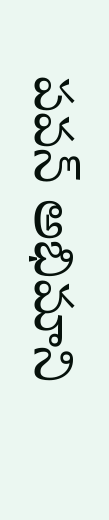పవన్ అభిమాని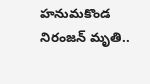హనుమకొండ నిరంజన్ మృతి..